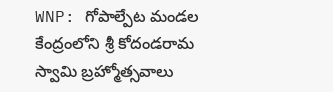WNP: గోపాల్పేట మండల కేంద్రంలోని శ్రీ కోదండరామ స్వామి బ్రహ్మోత్సవాలు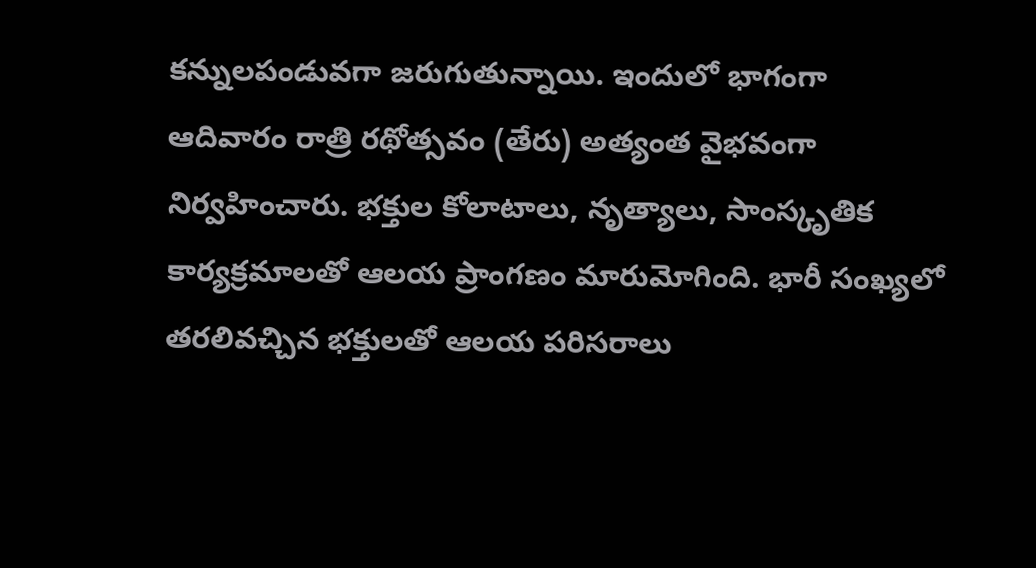కన్నులపండువగా జరుగుతున్నాయి. ఇందులో భాగంగా ఆదివారం రాత్రి రథోత్సవం (తేరు) అత్యంత వైభవంగా నిర్వహించారు. భక్తుల కోలాటాలు, నృత్యాలు, సాంస్కృతిక కార్యక్రమాలతో ఆలయ ప్రాంగణం మారుమోగింది. భారీ సంఖ్యలో తరలివచ్చిన భక్తులతో ఆలయ పరిసరాలు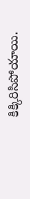కిక్కిరిసిపోయాయి.